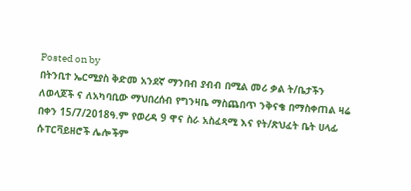Posted on by
በትንቢተ ኤርሚያስ ቅድመ አንደኛ ማንበብ ያብብ በሚል መሪ ቃል ት/ቤታችን ለወላጆች ና ለአካባቢው ማህበረሰብ የግንዛቤ ማስጨበጥ ንቅናቄ በማስቀጠል ዛሬ በቀን 15/7/2018ዓ.ም የወረዳ 9 ዋና ስራ አስፈጻሚ እና የት/ጽህፈት ቤት ሀላፊ ሱፐርቫይዘሮች ሌሎችም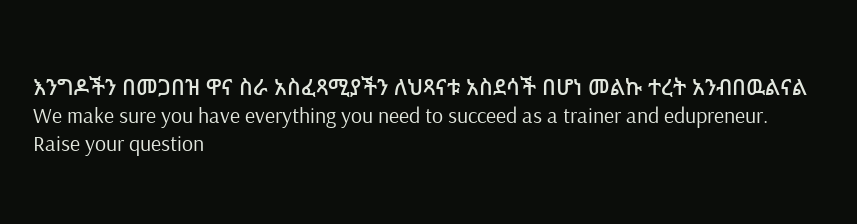እንግዶችን በመጋበዝ ዋና ስራ አስፈጻሚያችን ለህጻናቱ አስደሳች በሆነ መልኩ ተረት አንብበዉልናል
We make sure you have everything you need to succeed as a trainer and edupreneur.
Raise your question